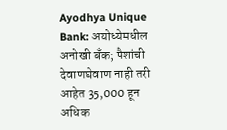Ayodhya Unique Bank: अयोध्येमधील अनोखी बँक; पैशांची देवाणघेवाण नाही तरी आहेत 35,000 हून अधिक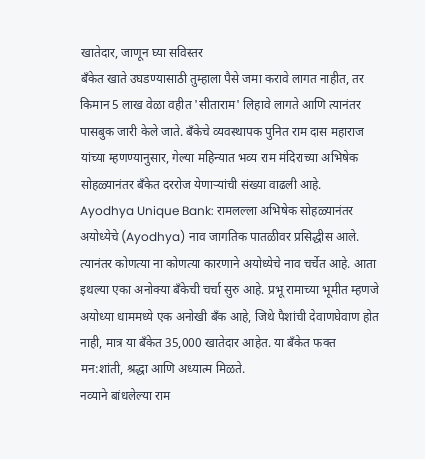खातेदार, जाणून घ्या सविस्तर
बँकेत खाते उघडण्यासाठी तुम्हाला पैसे जमा करावे लागत नाहीत, तर किमान 5 लाख वेळा वहीत 'सीताराम' लिहावे लागते आणि त्यानंतर पासबुक जारी केले जाते. बँकेचे व्यवस्थापक पुनित राम दास महाराज यांच्या म्हणण्यानुसार, गेल्या महिन्यात भव्य राम मंदिराच्या अभिषेक सोहळ्यानंतर बँकेत दररोज येणाऱ्यांची संख्या वाढली आहे.
Ayodhya Unique Bank: रामलल्ला अभिषेक सोहळ्यानंतर अयोध्येचे (Ayodhya) नाव जागतिक पातळीवर प्रसिद्धीस आले. त्यानंतर कोणत्या ना कोणत्या कारणाने अयोध्येचे नाव चर्चेत आहे. आता इथल्या एका अनोक्या बँकेची चर्चा सुरु आहे. प्रभू रामाच्या भूमीत म्हणजे अयोध्या धाममध्ये एक अनोखी बँक आहे, जिथे पैशांची देवाणघेवाण होत नाही, मात्र या बँकेत 35,000 खातेदार आहेत. या बँकेत फक्त मन:शांती, श्रद्धा आणि अध्यात्म मिळते.
नव्याने बांधलेल्या राम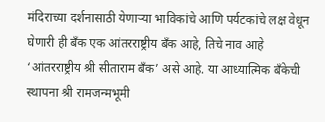मंदिराच्या दर्शनासाठी येणाऱ्या भाविकांचे आणि पर्यटकांचे लक्ष वेधून घेणारी ही बँक एक आंतरराष्ट्रीय बँक आहे, तिचे नाव आहे ‘आंतरराष्ट्रीय श्री सीताराम बँक’ असे आहे. या आध्यात्मिक बँकेची स्थापना श्री रामजन्मभूमी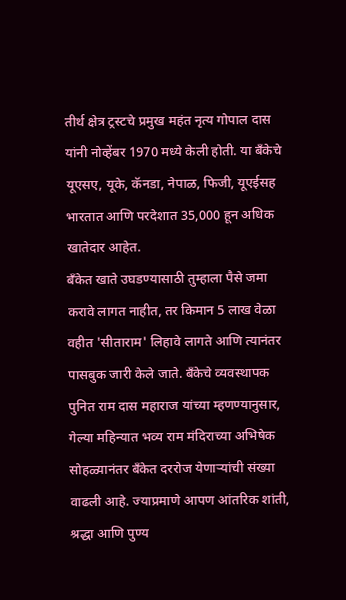तीर्थ क्षेत्र ट्रस्टचे प्रमुख महंत नृत्य गोपाल दास यांनी नोव्हेंबर 1970 मध्ये केली होती. या बँकेचे यूएसए, यूके, कॅनडा, नेपाळ, फिजी, यूएईसह भारतात आणि परदेशात 35,000 हून अधिक खातेदार आहेत.
बँकेत खाते उघडण्यासाठी तुम्हाला पैसे जमा करावे लागत नाहीत, तर किमान 5 लाख वेळा वहीत 'सीताराम' लिहावे लागते आणि त्यानंतर पासबुक जारी केले जाते. बँकेचे व्यवस्थापक पुनित राम दास महाराज यांच्या म्हणण्यानुसार, गेल्या महिन्यात भव्य राम मंदिराच्या अभिषेक सोहळ्यानंतर बँकेत दररोज येणाऱ्यांची संख्या वाढली आहे. ज्याप्रमाणे आपण आंतरिक शांती, श्रद्धा आणि पुण्य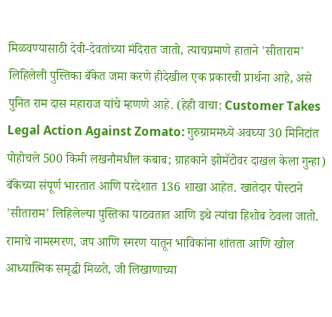मिळवण्यासाठी देवी-देवतांच्या मंदिरात जातो, त्याचप्रमाणे हाताने 'सीताराम' लिहिलेली पुस्तिका बँकेत जमा करणे हीदेखील एक प्रकारची प्रार्थना आहे, असे पुनित राम दास महाराज यांचे म्हणणे आहे. (हेही वाचा: Customer Takes Legal Action Against Zomato: गुरुग्राममध्ये अवघ्या 30 मिनिटांत पोहोचले 500 किमी लखनौमधील कबाब; ग्राहकाने झोमॅटोवर दाखल केला गुन्हा)
बँकेच्या संपूर्ण भारतात आणि परदेशात 136 शाखा आहेत. खातेदार पोस्टाने 'सीताराम' लिहिलेल्या पुस्तिका पाठवतात आणि इथे त्यांचा हिशोब ठेवला जातो. रामाचे नामस्मरण, जप आणि स्मरण यातून भाविकांना शांतता आणि खोल आध्यात्मिक समृद्धी मिळते, जी लिखाणाच्या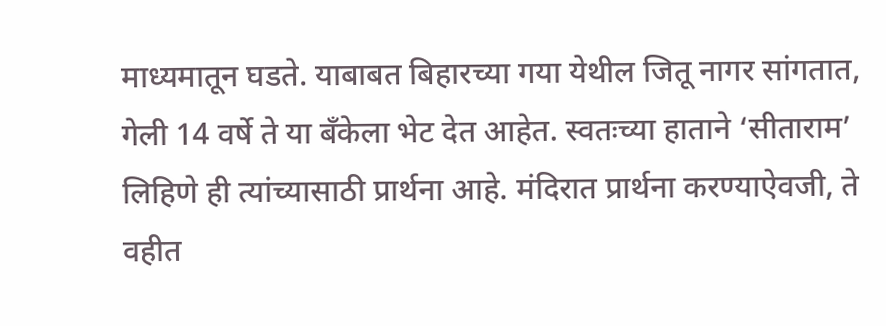माध्यमातून घडते. याबाबत बिहारच्या गया येथील जितू नागर सांगतात, गेली 14 वर्षे ते या बँकेला भेट देत आहेत. स्वतःच्या हाताने ‘सीताराम’ लिहिणे ही त्यांच्यासाठी प्रार्थना आहे. मंदिरात प्रार्थना करण्याऐवजी, ते वहीत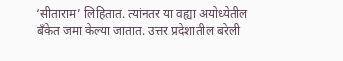‘सीताराम’ लिहितात. त्यांनतर या वह्या अयोध्येतील बँकेत जमा केल्या जातात. उत्तर प्रदेशातील बरेली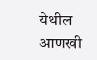येथील आणखी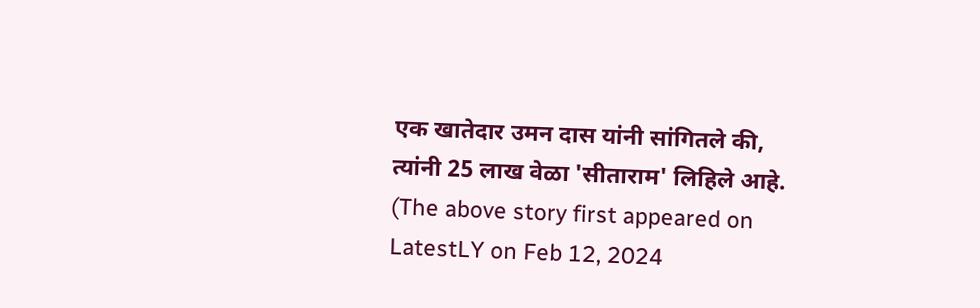एक खातेदार उमन दास यांनी सांगितले की, त्यांनी 25 लाख वेळा 'सीताराम' लिहिले आहे.
(The above story first appeared on LatestLY on Feb 12, 2024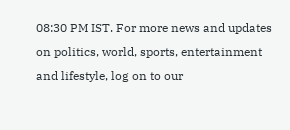08:30 PM IST. For more news and updates on politics, world, sports, entertainment and lifestyle, log on to our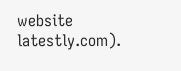website latestly.com).